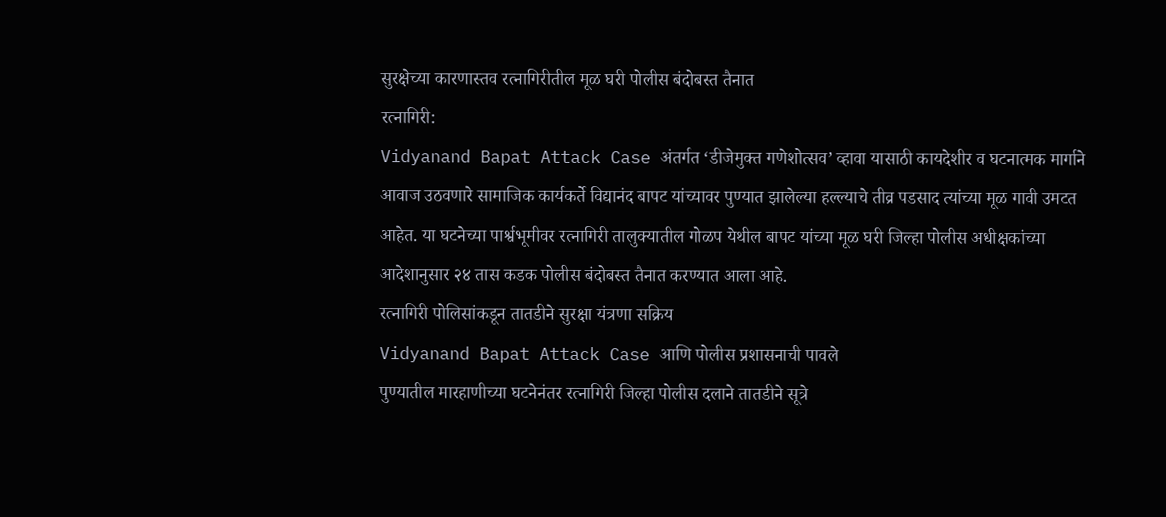सुरक्षेच्या कारणास्तव रत्नागिरीतील मूळ घरी पोलीस बंदोबस्त तैनात
रत्नागिरी:
Vidyanand Bapat Attack Case अंतर्गत ‘डीजेमुक्त गणेशोत्सव’ व्हावा यासाठी कायदेशीर व घटनात्मक मार्गाने आवाज उठवणारे सामाजिक कार्यकर्ते विद्यानंद बापट यांच्यावर पुण्यात झालेल्या हल्ल्याचे तीव्र पडसाद त्यांच्या मूळ गावी उमटत आहेत. या घटनेच्या पार्श्वभूमीवर रत्नागिरी तालुक्यातील गोळप येथील बापट यांच्या मूळ घरी जिल्हा पोलीस अधीक्षकांच्या आदेशानुसार २४ तास कडक पोलीस बंदोबस्त तैनात करण्यात आला आहे.
रत्नागिरी पोलिसांकडून तातडीने सुरक्षा यंत्रणा सक्रिय
Vidyanand Bapat Attack Case आणि पोलीस प्रशासनाची पावले
पुण्यातील मारहाणीच्या घटनेनंतर रत्नागिरी जिल्हा पोलीस दलाने तातडीने सूत्रे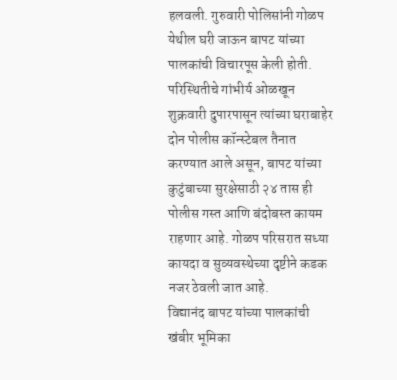हलवली. गुरुवारी पोलिसांनी गोळप येथील घरी जाऊन बापट यांच्या पालकांची विचारपूस केली होती. परिस्थितीचे गांभीर्य ओळखून शुक्रवारी दुपारपासून त्यांच्या घराबाहेर दोन पोलीस कॉन्स्टेबल तैनात करण्यात आले असून, बापट यांच्या कुटुंबाच्या सुरक्षेसाठी २४ तास ही पोलीस गस्त आणि बंदोबस्त कायम राहणार आहे. गोळप परिसरात सध्या कायदा व सुव्यवस्थेच्या दृष्टीने कडक नजर ठेवली जात आहे.
विद्यानंद बापट यांच्या पालकांची खंबीर भूमिका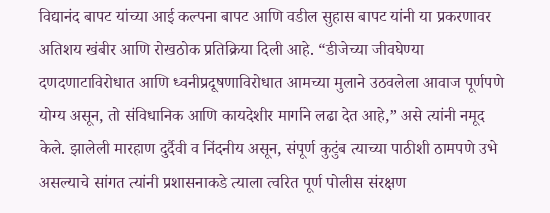विद्यानंद बापट यांच्या आई कल्पना बापट आणि वडील सुहास बापट यांनी या प्रकरणावर अतिशय खंबीर आणि रोखठोक प्रतिक्रिया दिली आहे. “डीजेच्या जीवघेण्या दणदणाटाविरोधात आणि ध्वनीप्रदूषणाविरोधात आमच्या मुलाने उठवलेला आवाज पूर्णपणे योग्य असून, तो संविधानिक आणि कायदेशीर मार्गाने लढा देत आहे,” असे त्यांनी नमूद केले. झालेली मारहाण दुर्दैवी व निंदनीय असून, संपूर्ण कुटुंब त्याच्या पाठीशी ठामपणे उभे असल्याचे सांगत त्यांनी प्रशासनाकडे त्याला त्वरित पूर्ण पोलीस संरक्षण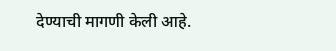देण्याची मागणी केली आहे.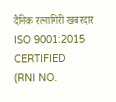दैनिक रत्नागिरी खबरदार
ISO 9001:2015 CERTIFIED
(RNI NO.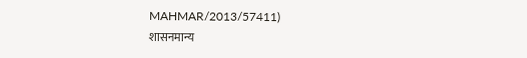MAHMAR/2013/57411)
शासनमान्य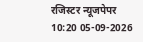रजिस्टर न्यूजपेपर
10:20 05-09-2026